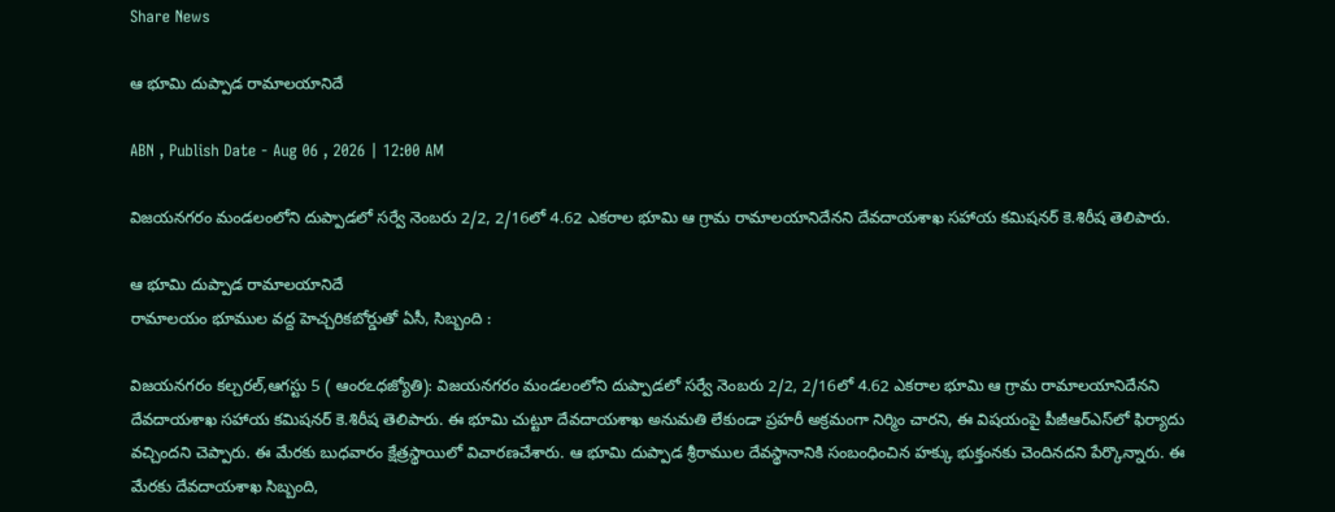Share News

ఆ భూమి దుప్పాడ రామాలయానిదే

ABN , Publish Date - Aug 06 , 2026 | 12:00 AM

విజయనగరం మండలంలోని దుప్పాడలో సర్వే నెంబరు 2/2, 2/16లో 4.62 ఎకరాల భూమి ఆ గ్రామ రామాలయానిదేనని దేవదాయశాఖ సహాయ కమిషనర్‌ కె.శిరీష తెలిపారు.

ఆ భూమి దుప్పాడ రామాలయానిదే
రామాలయం భూముల వద్ద హెచ్చరికబోర్డుతో ఏసీ, సిబ్బంది :

విజయనగరం కల్చరల్‌,ఆగస్టు 5 ( ఆంరఽధజ్యోతి): విజయనగరం మండలంలోని దుప్పాడలో సర్వే నెంబరు 2/2, 2/16లో 4.62 ఎకరాల భూమి ఆ గ్రామ రామాలయానిదేనని దేవదాయశాఖ సహాయ కమిషనర్‌ కె.శిరీష తెలిపారు. ఈ భూమి చుట్టూ దేవదాయశాఖ అనుమతి లేకుండా ప్రహరీ అక్రమంగా నిర్మిం చారని, ఈ విషయంపై పీజీఆర్‌ఎస్‌లో ఫిర్యాదు వచ్చిందని చెప్పారు. ఈ మేరకు బుధవారం క్షేత్రస్థాయిలో విచారణచేశారు. ఆ భూమి దుప్పాడ శ్రీరాముల దేవస్థానానికి సంబంధించిన హక్కు భుక్తంనకు చెందినదని పేర్కొన్నారు. ఈ మేరకు దేవదాయశాఖ సిబ్బంది,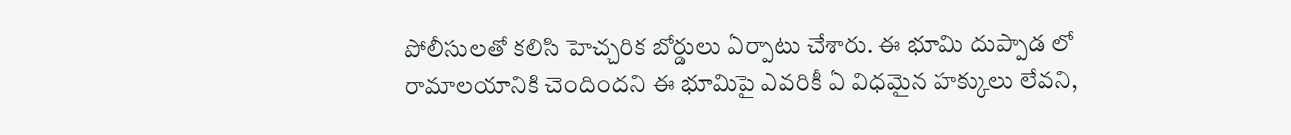పోలీసులతో కలిసి హెచ్చరిక బోర్డులు ఏర్పాటు చేశారు. ఈ భూమి దుప్పాడ లో రామాలయానికి చెందిందని ఈ భూమిపై ఎవరికీ ఏ విధమైన హక్కులు లేవని,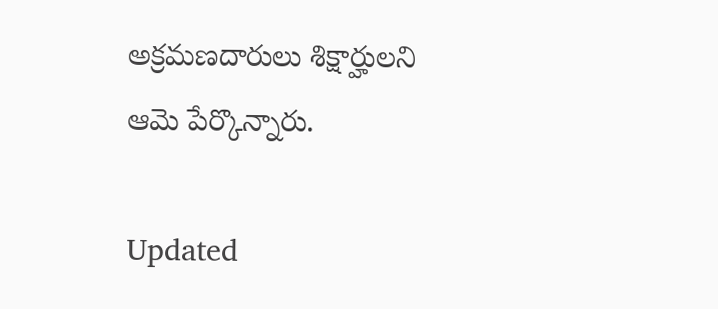అక్రమణదారులు శిక్షార్హులని ఆమె పేర్కొన్నారు.

Updated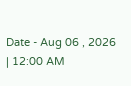Date - Aug 06 , 2026 | 12:00 AM